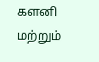களனி மற்றும்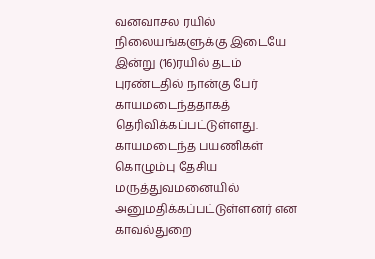வனவாசல ரயில் நிலையங்களுக்கு இடையே இன்று (16)ரயில் தடம் புரண்டதில் நான்கு பேர் காயமடைந்ததாகத் தெரிவிக்கப்பட்டுள்ளது.
காயமடைந்த பயணிகள் கொழும்பு தேசிய மருத்துவமனையில் அனுமதிக்கப்பட்டுள்ளனர் என காவல்துறை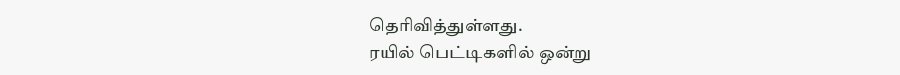தெரிவித்துள்ளது.
ரயில் பெட்டிகளில் ஒன்று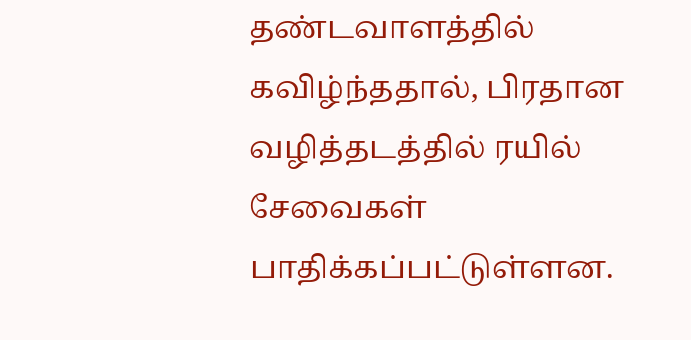தண்டவாளத்தில் கவிழ்ந்ததால், பிரதான வழித்தடத்தில் ரயில் சேவைகள் பாதிக்கப்பட்டுள்ளன.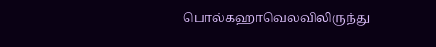பொல்கஹாவெலவிலிருந்து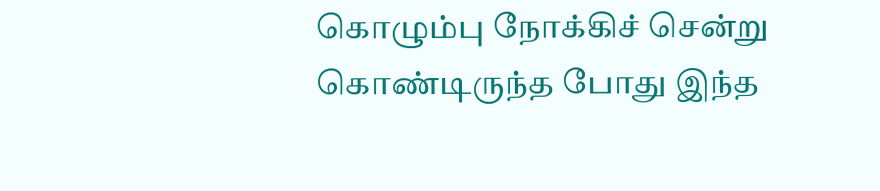கொழும்பு நோக்கிச் சென்று கொண்டிருந்த போது இந்த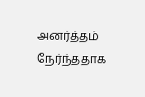அனர்த்தம் நேர்ந்ததாக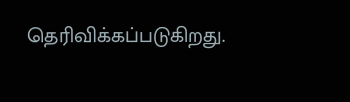தெரிவிக்கப்படுகிறது.